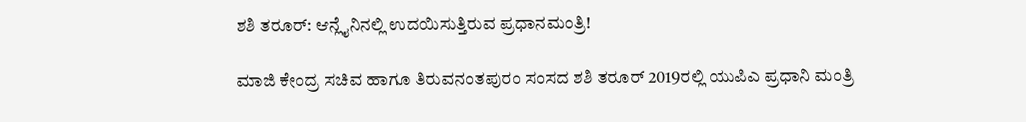ಶಶಿ ತರೂರ್: ಆನ್ಲೈನಿನಲ್ಲಿ ಉದಯಿಸುತ್ತಿರುವ ಪ್ರಧಾನಮಂತ್ರಿ!

ಮಾಜಿ ಕೇಂದ್ರ ಸಚಿವ ಹಾಗೂ ತಿರುವನಂತಪುರಂ ಸಂಸದ ಶಶಿ ತರೂರ್ 2019ರಲ್ಲಿ ಯುಪಿಎ ಪ್ರಧಾನಿ ಮಂತ್ರಿ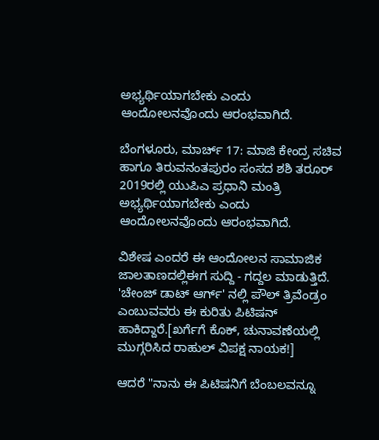ಅಭ್ಯರ್ಥಿಯಾಗಬೇಕು ಎಂದು ಆಂದೋಲನವೊಂದು ಆರಂಭವಾಗಿದೆ.

ಬೆಂಗಳೂರು, ಮಾರ್ಚ್ 17: ಮಾಜಿ ಕೇಂದ್ರ ಸಚಿವ ಹಾಗೂ ತಿರುವನಂತಪುರಂ ಸಂಸದ ಶಶಿ ತರೂರ್ 2019ರಲ್ಲಿ ಯುಪಿಎ ಪ್ರಧಾನಿ ಮಂತ್ರಿ ಅಭ್ಯರ್ಥಿಯಾಗಬೇಕು ಎಂದು ಆಂದೋಲನವೊಂದು ಆರಂಭವಾಗಿದೆ.

ವಿಶೇಷ ಎಂದರೆ ಈ ಆಂದೋಲನ ಸಾಮಾಜಿಕ ಜಾಲತಾಣದಲ್ಲಿಈಗ ಸುದ್ದಿ - ಗದ್ದಲ ಮಾಡುತ್ತಿದೆ. 'ಚೇಂಜ್ ಡಾಟ್ ಆರ್ಗ್' ನಲ್ಲಿ ಪೌಲ್ ತ್ರಿವೆಂಡ್ರಂ ಎಂಬುವವರು ಈ ಕುರಿತು ಪಿಟಿಷನ್ ಹಾಕಿದ್ದಾರೆ.[ಖರ್ಗೆಗೆ ಕೊಕ್, ಚುನಾವಣೆಯಲ್ಲಿ ಮುಗ್ಗರಿಸಿದ ರಾಹುಲ್ ವಿಪಕ್ಷ ನಾಯಕ!]

ಆದರೆ "ನಾನು ಈ ಪಿಟಿಷನಿಗೆ ಬೆಂಬಲವನ್ನೂ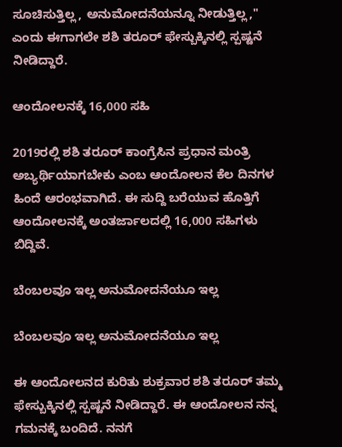ಸೂಚಿಸುತ್ತಿಲ್ಲ, ಅನುಮೋದನೆಯನ್ನೂ ನೀಡುತ್ತಿಲ್ಲ," ಎಂದು ಈಗಾಗಲೇ ಶಶಿ ತರೂರ್ ಫೇಸ್ಬುಕ್ಕಿನಲ್ಲಿ ಸ್ಪಷ್ಟನೆ ನೀಡಿದ್ದಾರೆ.

ಆಂದೋಲನಕ್ಕೆ 16,000 ಸಹಿ

2019ರಲ್ಲಿ ಶಶಿ ತರೂರ್ ಕಾಂಗ್ರೆಸಿನ ಪ್ರಧಾನ ಮಂತ್ರಿ ಅಬ್ಯರ್ಥಿಯಾಗಬೇಕು ಎಂಬ ಆಂದೋಲನ ಕೆಲ ದಿನಗಳ ಹಿಂದೆ ಆರಂಭವಾಗಿದೆ. ಈ ಸುದ್ದಿ ಬರೆಯುವ ಹೊತ್ತಿಗೆ ಆಂದೋಲನಕ್ಕೆ ಅಂತರ್ಜಾಲದಲ್ಲಿ 16,000 ಸಹಿಗಳು ಬಿದ್ದಿವೆ.

ಬೆಂಬಲವೂ ಇಲ್ಲ ಅನುಮೋದನೆಯೂ ಇಲ್ಲ

ಬೆಂಬಲವೂ ಇಲ್ಲ ಅನುಮೋದನೆಯೂ ಇಲ್ಲ

ಈ ಆಂದೋಲನದ ಕುರಿತು ಶುಕ್ರವಾರ ಶಶಿ ತರೂರ್ ತಮ್ಮ ಫೇಸ್ಬುಕ್ಕಿನಲ್ಲಿ ಸ್ಪಷ್ಟನೆ ನೀಡಿದ್ದಾರೆ. ಈ ಆಂದೋಲನ ನನ್ನ ಗಮನಕ್ಕೆ ಬಂದಿದೆ. ನನಗೆ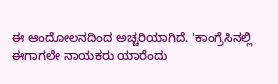ಈ ಆಂದೋಲನದಿಂದ ಅಚ್ಚರಿಯಾಗಿದೆ. 'ಕಾಂಗ್ರೆಸಿನಲ್ಲಿ ಈಗಾಗಲೇ ನಾಯಕರು ಯಾರೆಂದು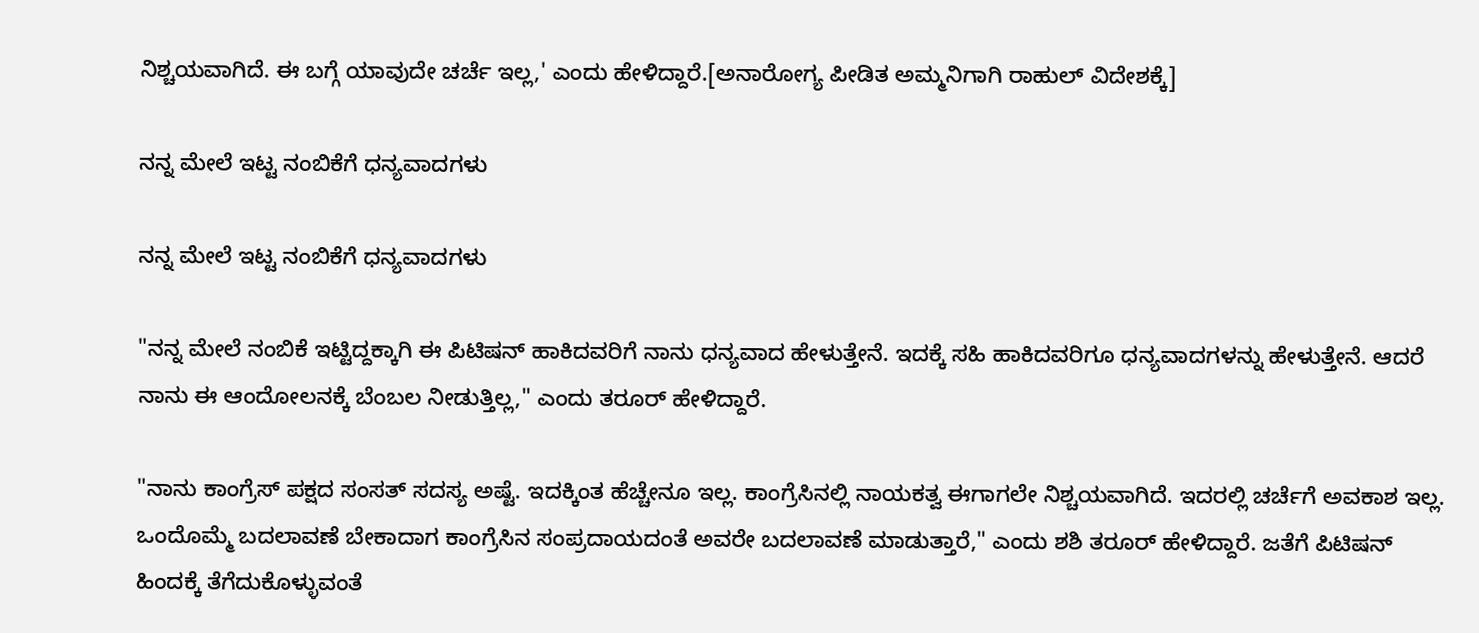ನಿಶ್ಚಯವಾಗಿದೆ. ಈ ಬಗ್ಗೆ ಯಾವುದೇ ಚರ್ಚೆ ಇಲ್ಲ,' ಎಂದು ಹೇಳಿದ್ದಾರೆ.[ಅನಾರೋಗ್ಯ ಪೀಡಿತ ಅಮ್ಮನಿಗಾಗಿ ರಾಹುಲ್ ವಿದೇಶಕ್ಕೆ]

ನನ್ನ ಮೇಲೆ ಇಟ್ಟ ನಂಬಿಕೆಗೆ ಧನ್ಯವಾದಗಳು

ನನ್ನ ಮೇಲೆ ಇಟ್ಟ ನಂಬಿಕೆಗೆ ಧನ್ಯವಾದಗಳು

"ನನ್ನ ಮೇಲೆ ನಂಬಿಕೆ ಇಟ್ಟಿದ್ದಕ್ಕಾಗಿ ಈ ಪಿಟಿಷನ್ ಹಾಕಿದವರಿಗೆ ನಾನು ಧನ್ಯವಾದ ಹೇಳುತ್ತೇನೆ. ಇದಕ್ಕೆ ಸಹಿ ಹಾಕಿದವರಿಗೂ ಧನ್ಯವಾದಗಳನ್ನು ಹೇಳುತ್ತೇನೆ. ಆದರೆ ನಾನು ಈ ಆಂದೋಲನಕ್ಕೆ ಬೆಂಬಲ ನೀಡುತ್ತಿಲ್ಲ," ಎಂದು ತರೂರ್ ಹೇಳಿದ್ದಾರೆ.

"ನಾನು ಕಾಂಗ್ರೆಸ್ ಪಕ್ಷದ ಸಂಸತ್ ಸದಸ್ಯ ಅಷ್ಟೆ. ಇದಕ್ಕಿಂತ ಹೆಚ್ಚೇನೂ ಇಲ್ಲ. ಕಾಂಗ್ರೆಸಿನಲ್ಲಿ ನಾಯಕತ್ವ ಈಗಾಗಲೇ ನಿಶ್ಚಯವಾಗಿದೆ. ಇದರಲ್ಲಿ ಚರ್ಚೆಗೆ ಅವಕಾಶ ಇಲ್ಲ. ಒಂದೊಮ್ಮೆ ಬದಲಾವಣೆ ಬೇಕಾದಾಗ ಕಾಂಗ್ರೆಸಿನ ಸಂಪ್ರದಾಯದಂತೆ ಅವರೇ ಬದಲಾವಣೆ ಮಾಡುತ್ತಾರೆ," ಎಂದು ಶಶಿ ತರೂರ್ ಹೇಳಿದ್ದಾರೆ. ಜತೆಗೆ ಪಿಟಿಷನ್ ಹಿಂದಕ್ಕೆ ತೆಗೆದುಕೊಳ್ಳುವಂತೆ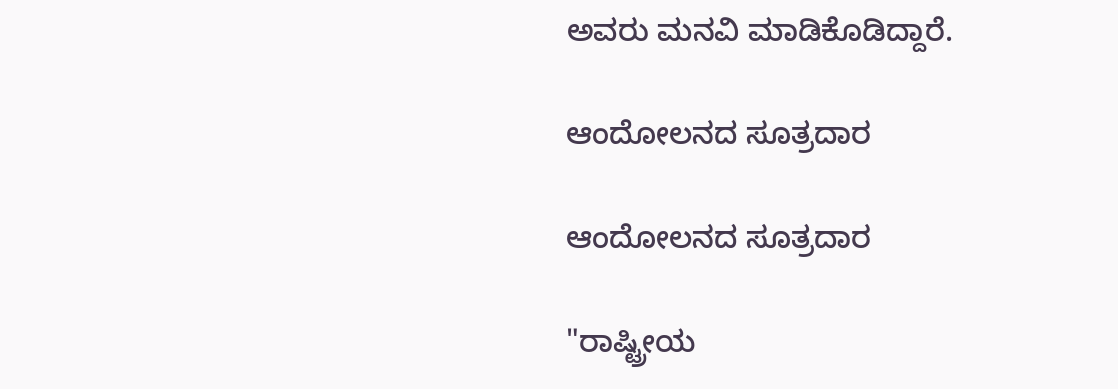ಅವರು ಮನವಿ ಮಾಡಿಕೊಡಿದ್ದಾರೆ.

ಆಂದೋಲನದ ಸೂತ್ರದಾರ

ಆಂದೋಲನದ ಸೂತ್ರದಾರ

"ರಾಷ್ಟ್ರೀಯ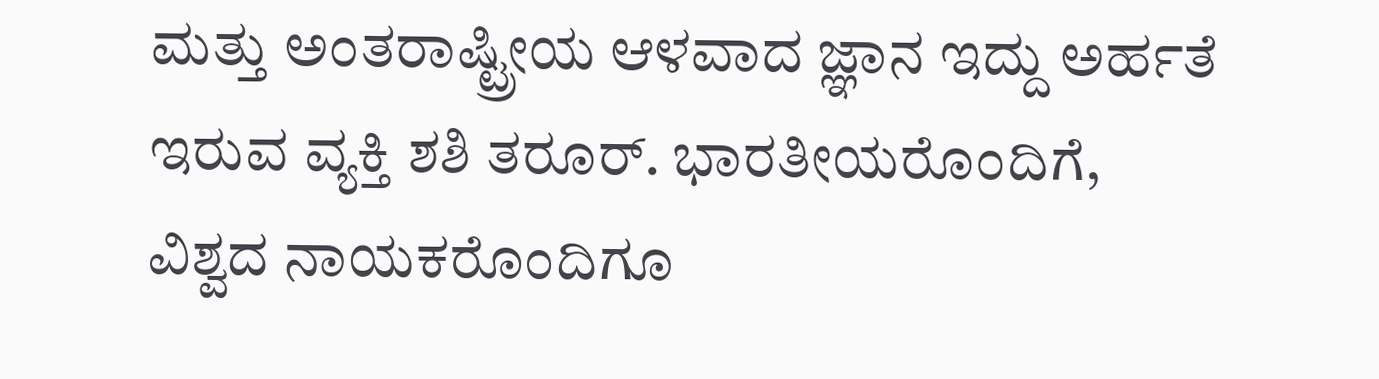ಮತ್ತು ಅಂತರಾಷ್ಟ್ರೀಯ ಆಳವಾದ ಜ್ಞಾನ ಇದ್ದು ಅರ್ಹತೆ ಇರುವ ವ್ಯಕ್ತಿ ಶಶಿ ತರೂರ್. ಭಾರತೀಯರೊಂದಿಗೆ, ವಿಶ್ವದ ನಾಯಕರೊಂದಿಗೂ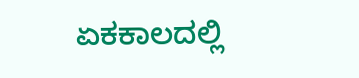ಏಕಕಾಲದಲ್ಲಿ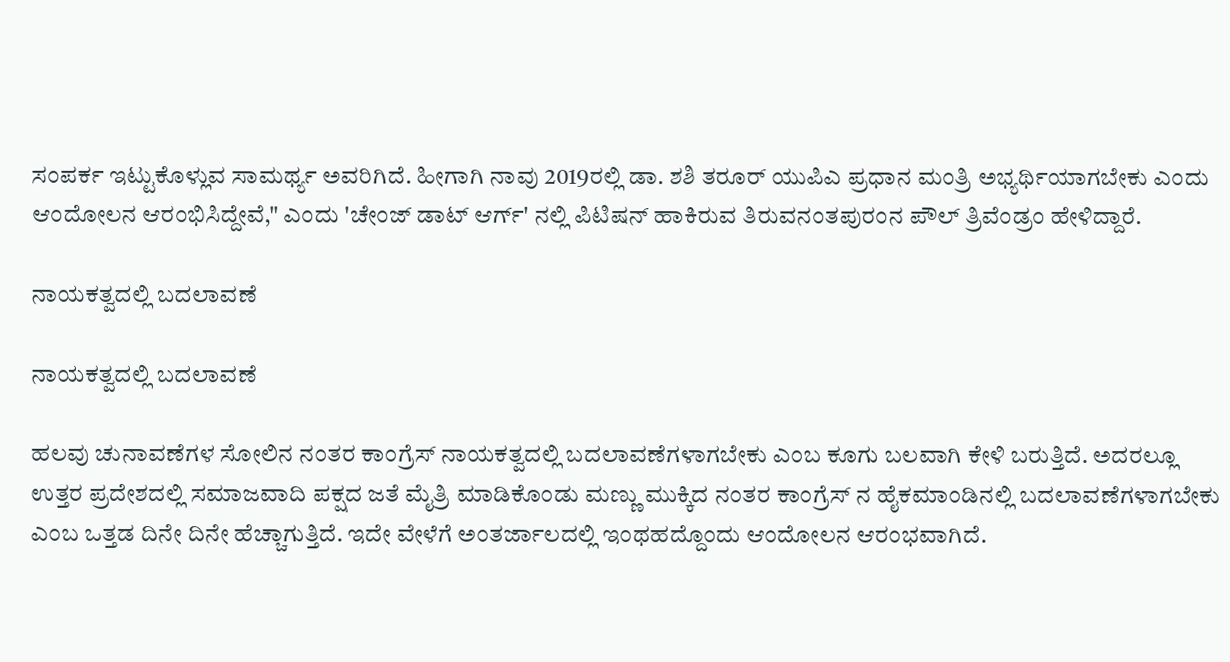ಸಂಪರ್ಕ ಇಟ್ಟುಕೊಳ್ಲುವ ಸಾಮರ್ಥ್ಯ ಅವರಿಗಿದೆ. ಹೀಗಾಗಿ ನಾವು 2019ರಲ್ಲಿ ಡಾ. ಶಶಿ ತರೂರ್ ಯುಪಿಎ ಪ್ರಧಾನ ಮಂತ್ರಿ ಅಭ್ಯರ್ಥಿಯಾಗಬೇಕು ಎಂದು ಆಂದೋಲನ ಆರಂಭಿಸಿದ್ದೇವೆ," ಎಂದು 'ಚೇಂಜ್ ಡಾಟ್ ಆರ್ಗ್' ನಲ್ಲಿ ಪಿಟಿಷನ್ ಹಾಕಿರುವ ತಿರುವನಂತಪುರಂನ ಪೌಲ್ ತ್ರಿವೆಂಡ್ರಂ ಹೇಳಿದ್ದಾರೆ.

ನಾಯಕತ್ವದಲ್ಲಿ ಬದಲಾವಣೆ

ನಾಯಕತ್ವದಲ್ಲಿ ಬದಲಾವಣೆ

ಹಲವು ಚುನಾವಣೆಗಳ ಸೋಲಿನ ನಂತರ ಕಾಂಗ್ರೆಸ್ ನಾಯಕತ್ವದಲ್ಲಿ ಬದಲಾವಣೆಗಳಾಗಬೇಕು ಎಂಬ ಕೂಗು ಬಲವಾಗಿ ಕೇಳಿ ಬರುತ್ತಿದೆ. ಅದರಲ್ಲೂ ಉತ್ತರ ಪ್ರದೇಶದಲ್ಲಿ ಸಮಾಜವಾದಿ ಪಕ್ಷದ ಜತೆ ಮೈತ್ರಿ ಮಾಡಿಕೊಂಡು ಮಣ್ಣು ಮುಕ್ಕಿದ ನಂತರ ಕಾಂಗ್ರೆಸ್ ನ ಹೈಕಮಾಂಡಿನಲ್ಲಿ ಬದಲಾವಣೆಗಳಾಗಬೇಕು ಎಂಬ ಒತ್ತಡ ದಿನೇ ದಿನೇ ಹೆಚ್ಚಾಗುತ್ತಿದೆ. ಇದೇ ವೇಳೆಗೆ ಅಂತರ್ಜಾಲದಲ್ಲಿ ಇಂಥಹದ್ದೊಂದು ಆಂದೋಲನ ಆರಂಭವಾಗಿದೆ.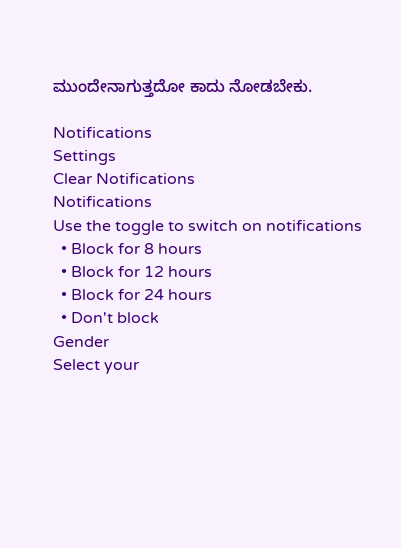ಮುಂದೇನಾಗುತ್ತದೋ ಕಾದು ನೋಡಬೇಕು.

Notifications
Settings
Clear Notifications
Notifications
Use the toggle to switch on notifications
  • Block for 8 hours
  • Block for 12 hours
  • Block for 24 hours
  • Don't block
Gender
Select your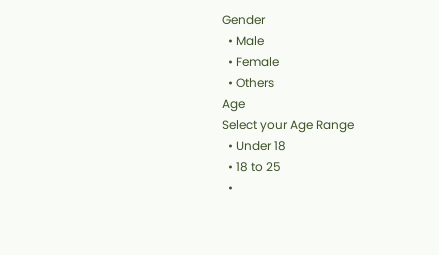Gender
  • Male
  • Female
  • Others
Age
Select your Age Range
  • Under 18
  • 18 to 25
  •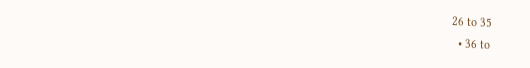26 to 35
  • 36 to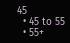45
  • 45 to 55
  • 55+